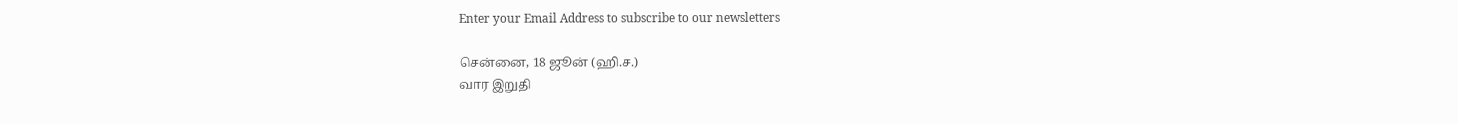Enter your Email Address to subscribe to our newsletters

சென்னை, 18 ஜூன் (ஹி.ச.)
வார இறுதி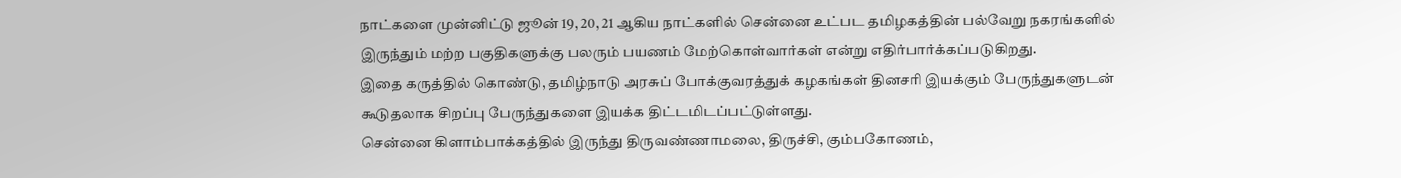நாட்களை முன்னிட்டு ஜூன் 19, 20, 21 ஆகிய நாட்களில் சென்னை உட்பட தமிழகத்தின் பல்வேறு நகரங்களில் இருந்தும் மற்ற பகுதிகளுக்கு பலரும் பயணம் மேற்கொள்வார்கள் என்று எதிர்பார்க்கப்படுகிறது.
இதை கருத்தில் கொண்டு, தமிழ்நாடு அரசுப் போக்குவரத்துக் கழகங்கள் தினசரி இயக்கும் பேருந்துகளுடன் கூடுதலாக சிறப்பு பேருந்துகளை இயக்க திட்டமிடப்பட்டுள்ளது.
சென்னை கிளாம்பாக்கத்தில் இருந்து திருவண்ணாமலை, திருச்சி, கும்பகோணம்,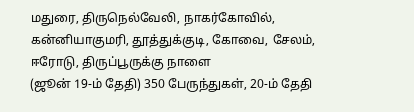மதுரை, திருநெல்வேலி, நாகர்கோவில், கன்னியாகுமரி, தூத்துக்குடி, கோவை, சேலம், ஈரோடு, திருப்பூருக்கு நாளை
(ஜூன் 19-ம் தேதி) 350 பேருந்துகள், 20-ம் தேதி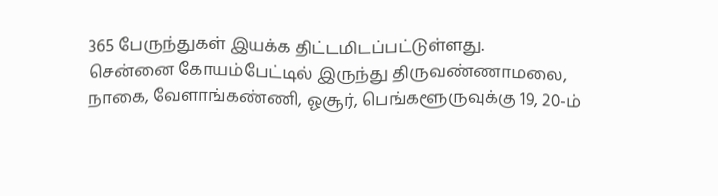365 பேருந்துகள் இயக்க திட்டமிடப்பட்டுள்ளது.
சென்னை கோயம்பேட்டில் இருந்து திருவண்ணாமலை, நாகை, வேளாங்கண்ணி, ஓசூர், பெங்களூருவுக்கு 19, 20-ம்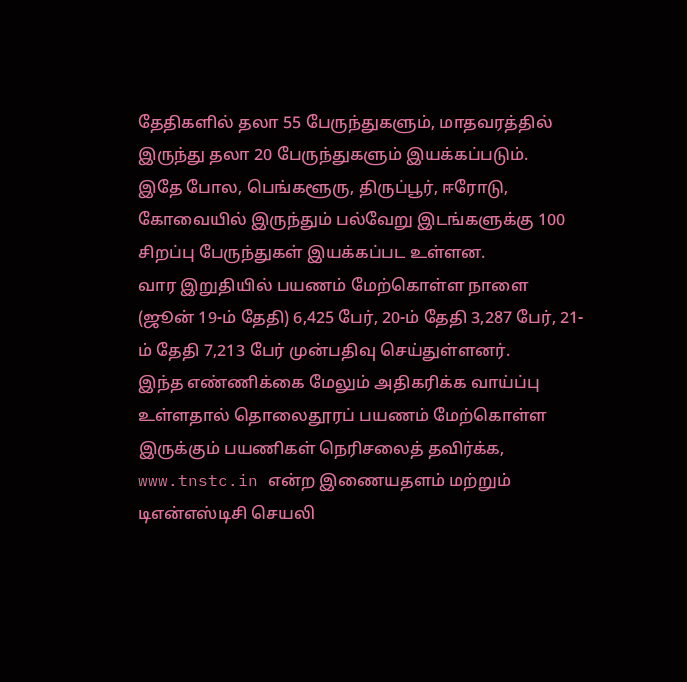தேதிகளில் தலா 55 பேருந்துகளும், மாதவரத்தில் இருந்து தலா 20 பேருந்துகளும் இயக்கப்படும்.
இதே போல, பெங்களூரு, திருப்பூர், ஈரோடு, கோவையில் இருந்தும் பல்வேறு இடங்களுக்கு 100 சிறப்பு பேருந்துகள் இயக்கப்பட உள்ளன.
வார இறுதியில் பயணம் மேற்கொள்ள நாளை
(ஜூன் 19-ம் தேதி) 6,425 பேர், 20-ம் தேதி 3,287 பேர், 21-ம் தேதி 7,213 பேர் முன்பதிவு செய்துள்ளனர்.
இந்த எண்ணிக்கை மேலும் அதிகரிக்க வாய்ப்பு உள்ளதால் தொலைதூரப் பயணம் மேற்கொள்ள இருக்கும் பயணிகள் நெரிசலைத் தவிர்க்க, www.tnstc.in என்ற இணையதளம் மற்றும் டிஎன்எஸ்டிசி செயலி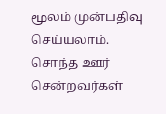மூலம் முன்பதிவு செய்யலாம்.
சொந்த ஊர் சென்றவர்கள்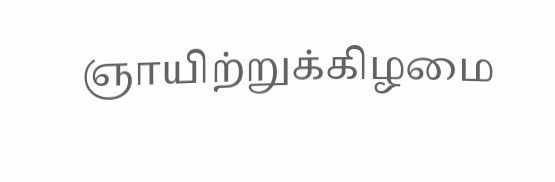ஞாயிற்றுக்கிழமை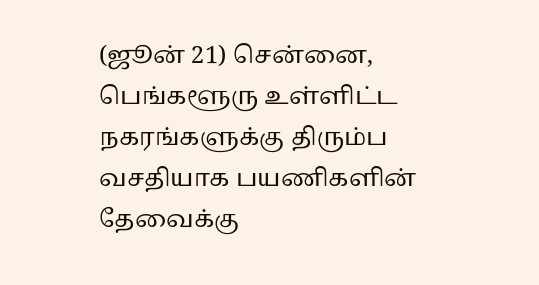(ஜூன் 21) சென்னை, பெங்களூரு உள்ளிட்ட நகரங்களுக்கு திரும்ப வசதியாக பயணிகளின் தேவைக்கு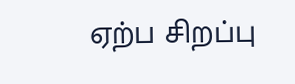ஏற்ப சிறப்பு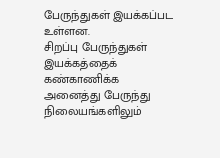பேருந்துகள் இயக்கப்பட உள்ளன.
சிறப்பு பேருந்துகள் இயக்கத்தைக் கண்காணிக்க அனைத்து பேருந்து நிலையங்களிலும்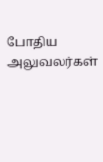போதிய அலுவலர்கள்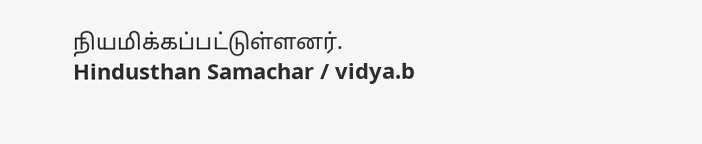நியமிக்கப்பட்டுள்ளனர்.
Hindusthan Samachar / vidya.b